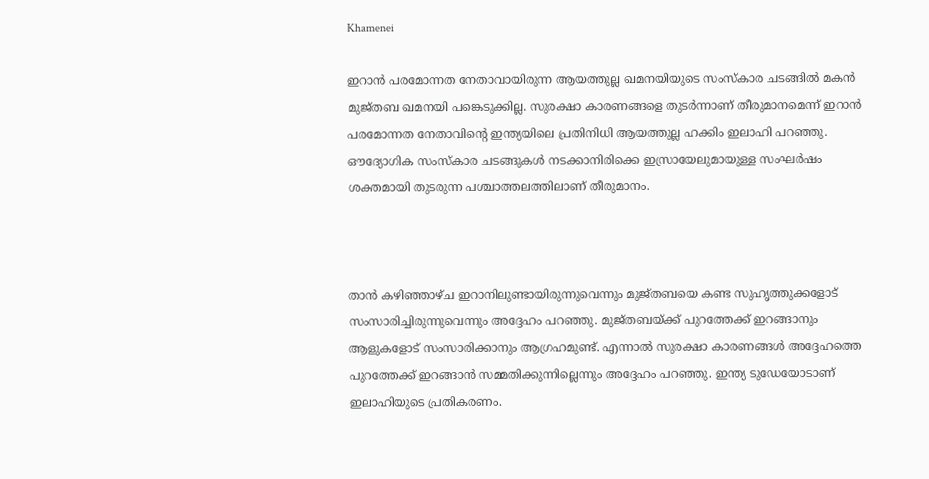Khamenei

ഇറാന്‍ പരമോന്നത നേതാവായിരുന്ന ആയത്തുല്ല ഖമനയിയുടെ സംസ്കാര ചടങ്ങില്‍ മകന്‍ മുജ്തബ ഖമനയി പങ്കെടുക്കില്ല. സുരക്ഷാ കാരണങ്ങളെ തുടര്‍ന്നാണ് തീരുമാനമെന്ന് ഇറാന്‍ പരമോന്നത നേതാവിന്‍റെ ഇന്ത്യയിലെ പ്രതിനിധി ആയത്തുല്ല ഹക്കിം ഇലാഹി പറഞ്ഞു. ഔദ്യോഗിക സംസ്‌കാര ചടങ്ങുകൾ നടക്കാനിരിക്കെ ഇസ്രായേലുമായുള്ള സംഘർഷം ശക്തമായി തുടരുന്ന പശ്ചാത്തലത്തിലാണ് തീരുമാനം.



താന്‍ കഴിഞ്ഞാഴ്ച ഇറാനിലുണ്ടായിരുന്നുവെന്നും മുജ്തബയെ കണ്ട സുഹൃത്തുക്കളോട് സംസാരിച്ചിരുന്നുവെന്നും അദ്ദേഹം പറഞ്ഞു. മുജ്തബയ്ക്ക് പുറത്തേക്ക് ഇറങ്ങാനും ആളുകളോട് സംസാരിക്കാനും ആഗ്രഹമുണ്ട്. എന്നാല്‍ സുരക്ഷാ കാരണങ്ങള്‍ അദ്ദേഹത്തെ പുറത്തേക്ക് ഇറങ്ങാന്‍ സമ്മതിക്കുന്നില്ലെന്നും അദ്ദേഹം പറഞ്ഞു. ഇന്ത്യ ടുഡേയോടാണ് ഇലാഹിയുടെ പ്രതികരണം.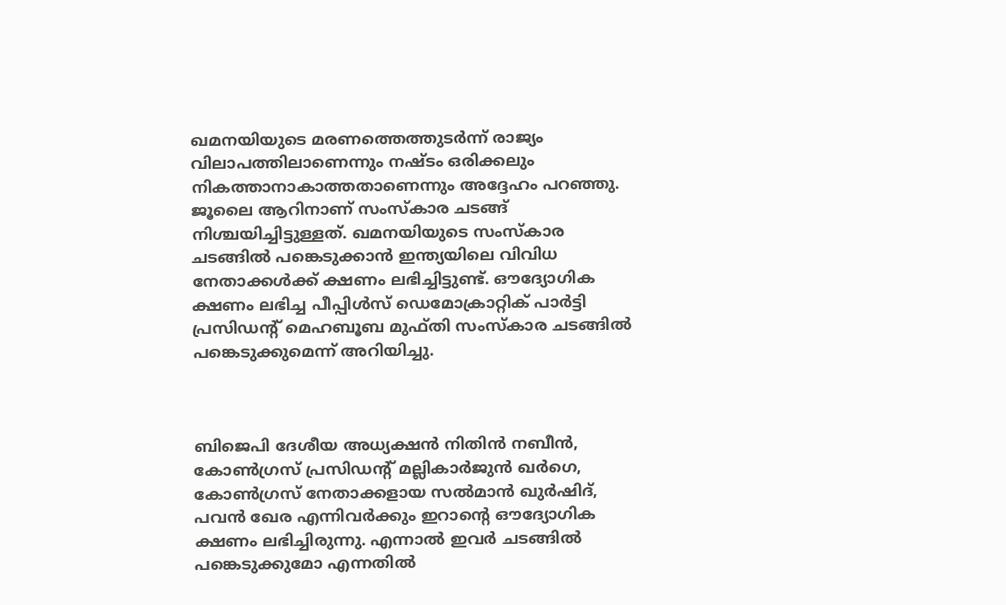ഖമനയിയുടെ മരണത്തെത്തുടർന്ന് രാജ്യം വിലാപത്തിലാണെന്നും നഷ്ടം ഒരിക്കലും നികത്താനാകാത്തതാണെന്നും അദ്ദേഹം പറഞ്ഞു. ജൂലൈ ആറിനാണ് സംസ്കാര ചടങ്ങ് നിശ്ചയിച്ചിട്ടുള്ളത്. ഖമനയിയുടെ സംസ്കാര ചടങ്ങിൽ പങ്കെടുക്കാന്‍ ഇന്ത്യയിലെ വിവിധ നേതാക്കള്‍ക്ക് ക്ഷണം ലഭിച്ചിട്ടുണ്ട്. ഔദ്യോഗിക ക്ഷണം ലഭിച്ച പീപ്പിൾസ് ഡെമോക്രാറ്റിക് പാർട്ടി പ്രസിഡന്റ് മെഹബൂബ മുഫ്തി സംസ്കാര ചടങ്ങിൽ പങ്കെടുക്കുമെന്ന് അറിയിച്ചു.



ബിജെപി ദേശീയ അധ്യക്ഷൻ നിതിൻ നബീൻ, കോൺഗ്രസ് പ്രസിഡന്റ് മല്ലികാർജുൻ ഖർഗെ, കോൺഗ്രസ് നേതാക്കളായ സൽമാൻ ഖുർഷിദ്, പവൻ ഖേര എന്നിവർക്കും ഇറാന്റെ ഔദ്യോഗിക ക്ഷണം ലഭിച്ചിരുന്നു. എന്നാൽ ഇവർ ചടങ്ങിൽ പങ്കെടുക്കുമോ എന്നതില്‍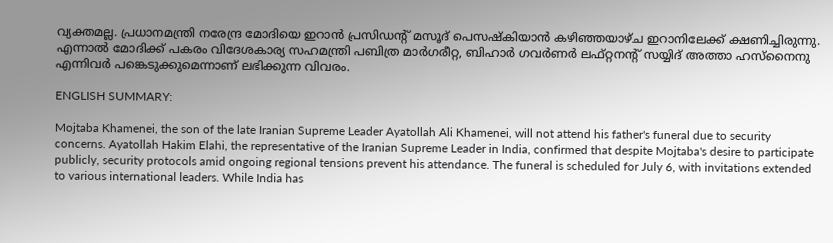വ്യക്തമല്ല. പ്രധാനമന്ത്രി നരേന്ദ്ര മോദിയെ ഇറാൻ പ്രസിഡന്റ് മസൂദ് പെസഷ്കിയാൻ കഴിഞ്ഞയാഴ്ച ഇറാനിലേക്ക് ക്ഷണിച്ചിരുന്നു. എന്നാൽ മോദിക്ക് പകരം വിദേശകാര്യ സഹമന്ത്രി പബിത്ര മാർഗരീറ്റ, ബിഹാർ ഗവർണർ ലഫ്റ്റനന്റ് സയ്യിദ് അത്താ ഹസ്നൈനു എന്നിവർ പങ്കെടുക്കുമെന്നാണ് ലഭിക്കുന്ന വിവരം.

ENGLISH SUMMARY:

Mojtaba Khamenei, the son of the late Iranian Supreme Leader Ayatollah Ali Khamenei, will not attend his father's funeral due to security concerns. Ayatollah Hakim Elahi, the representative of the Iranian Supreme Leader in India, confirmed that despite Mojtaba's desire to participate publicly, security protocols amid ongoing regional tensions prevent his attendance. The funeral is scheduled for July 6, with invitations extended to various international leaders. While India has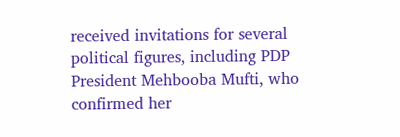received invitations for several political figures, including PDP President Mehbooba Mufti, who confirmed her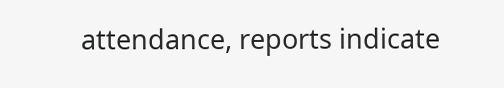attendance, reports indicate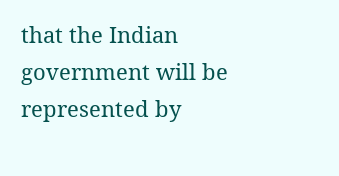that the Indian government will be represented by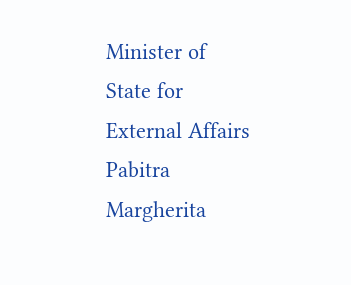Minister of State for External Affairs Pabitra Margherita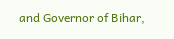and Governor of Bihar,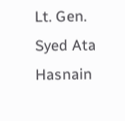Lt. Gen. Syed Ata Hasnain